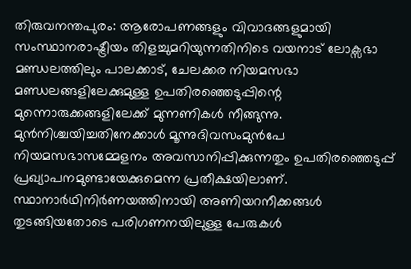തിരുവനന്തപുരം: ആരോപണങ്ങളും വിവാദങ്ങളുമായി സംസ്ഥാനരാഷ്ട്രീയം തിളച്ചുമറിയുന്നതിനിടെ വയനാട് ലോക്സഭാ മണ്ഡലത്തിലും പാലക്കാട്, ചേലക്കര നിയമസഭാ മണ്ഡലങ്ങളിലേക്കുമുള്ള ഉപതിരഞ്ഞെടുപ്പിന്റെ മുന്നൊരുക്കങ്ങളിലേക്ക് മുന്നണികൾ നീങ്ങുന്നു. മുൻനിശ്ചയിച്ചതിനേക്കാൾ മൂന്നുദിവസംമുൻപേ നിയമസഭാസമ്മേളനം അവസാനിപ്പിക്കുന്നതും ഉപതിരഞ്ഞെടുപ്പ് പ്രഖ്യാപനമുണ്ടായേക്കുമെന്ന പ്രതീക്ഷയിലാണ്. സ്ഥാനാർഥിനിർണയത്തിനായി അണിയറനീക്കങ്ങൾ തുടങ്ങിയതോടെ പരിഗണനയിലുള്ള പേരുകൾ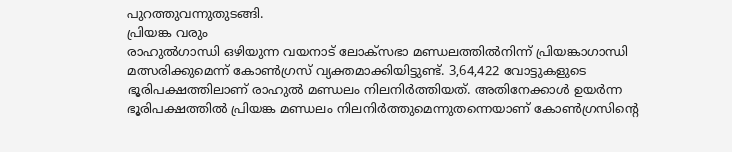പുറത്തുവന്നുതുടങ്ങി.
പ്രിയങ്ക വരും
രാഹുൽഗാന്ധി ഒഴിയുന്ന വയനാട് ലോക്സഭാ മണ്ഡലത്തിൽനിന്ന് പ്രിയങ്കാഗാന്ധി മത്സരിക്കുമെന്ന് കോൺഗ്രസ് വ്യക്തമാക്കിയിട്ടുണ്ട്. 3,64,422 വോട്ടുകളുടെ ഭൂരിപക്ഷത്തിലാണ് രാഹുൽ മണ്ഡലം നിലനിർത്തിയത്. അതിനേക്കാൾ ഉയർന്ന ഭൂരിപക്ഷത്തിൽ പ്രിയങ്ക മണ്ഡലം നിലനിർത്തുമെന്നുതന്നെയാണ് കോൺഗ്രസിന്റെ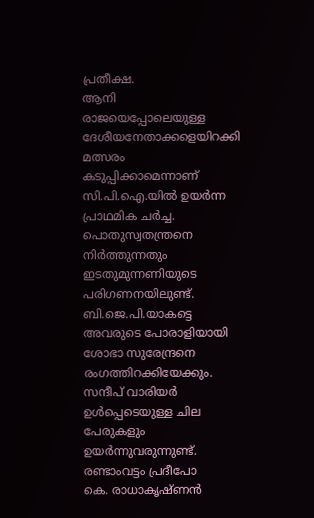പ്രതീക്ഷ.
ആനി രാജയെപ്പോലെയുള്ള ദേശീയനേതാക്കളെയിറക്കി മത്സരം കടുപ്പിക്കാമെന്നാണ് സി.പി.ഐ.യിൽ ഉയർന്ന പ്രാഥമിക ചർച്ച. പൊതുസ്വതന്ത്രനെ നിർത്തുന്നതും ഇടതുമുന്നണിയുടെ പരിഗണനയിലുണ്ട്. ബി.ജെ.പി.യാകട്ടെ അവരുടെ പോരാളിയായി ശോഭാ സുരേന്ദ്രനെ രംഗത്തിറക്കിയേക്കും. സന്ദീപ് വാരിയർ ഉൾപ്പെടെയുള്ള ചില പേരുകളും ഉയർന്നുവരുന്നുണ്ട്.
രണ്ടാംവട്ടം പ്രദീപോ
കെ. രാധാകൃഷ്ണൻ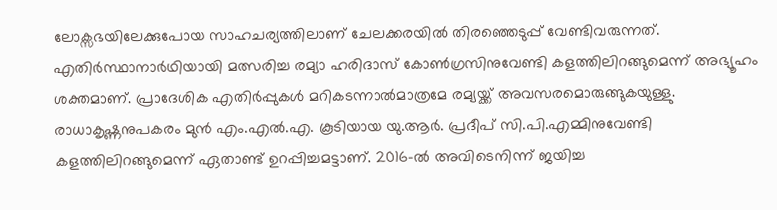ലോക്സഭയിലേക്കുപോയ സാഹചര്യത്തിലാണ് ചേലക്കരയിൽ തിരഞ്ഞെടുപ്പ് വേണ്ടിവരുന്നത്. എതിർസ്ഥാനാർഥിയായി മത്സരിച്ച രമ്യാ ഹരിദാസ് കോൺഗ്രസിനുവേണ്ടി കളത്തിലിറങ്ങുമെന്ന് അഭ്യൂഹം ശക്തമാണ്. പ്രാദേശിക എതിർപ്പുകൾ മറികടന്നാൽമാത്രമേ രമ്യയ്ക്ക് അവസരമൊരുങ്ങുകയുള്ളു. രാധാകൃഷ്ണനുപകരം മുൻ എം.എൽ.എ. കൂടിയായ യു.ആർ. പ്രദീപ് സി.പി.എമ്മിനുവേണ്ടി കളത്തിലിറങ്ങുമെന്ന് ഏതാണ്ട് ഉറപ്പിച്ചമട്ടാണ്. 2016-ൽ അവിടെനിന്ന് ജയിച്ച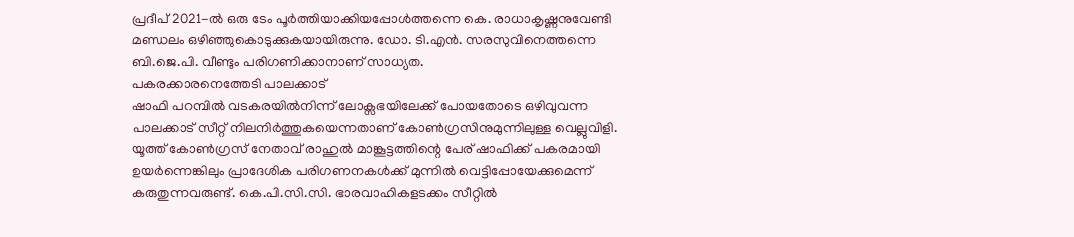പ്രദീപ് 2021-ൽ ഒരു ടേം പൂർത്തിയാക്കിയപ്പോൾത്തന്നെ കെ. രാധാകൃഷ്ണനുവേണ്ടി മണ്ഡലം ഒഴിഞ്ഞുകൊടുക്കുകയായിരുന്നു. ഡോ. ടി.എൻ. സരസുവിനെത്തന്നെ ബി.ജെ.പി. വീണ്ടും പരിഗണിക്കാനാണ് സാധ്യത.
പകരക്കാരനെത്തേടി പാലക്കാട്
ഷാഫി പറമ്പിൽ വടകരയിൽനിന്ന് ലോക്സഭയിലേക്ക് പോയതോടെ ഒഴിവുവന്ന പാലക്കാട് സീറ്റ് നിലനിർത്തുകയെന്നതാണ് കോൺഗ്രസിനുമുന്നിലുള്ള വെല്ലുവിളി. യൂത്ത് കോൺഗ്രസ് നേതാവ് രാഹുൽ മാങ്കൂട്ടത്തിന്റെ പേര് ഷാഫിക്ക് പകരമായി ഉയർന്നെങ്കിലും പ്രാദേശിക പരിഗണനകൾക്ക് മുന്നിൽ വെട്ടിപ്പോയേക്കുമെന്ന് കരുതുന്നവരുണ്ട്. കെ.പി.സി.സി. ഭാരവാഹികളടക്കം സീറ്റിൽ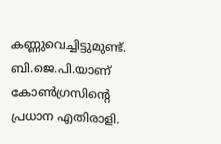കണ്ണുവെച്ചിട്ടുമുണ്ട്.
ബി.ജെ.പി.യാണ് കോൺഗ്രസിന്റെ പ്രധാന എതിരാളി.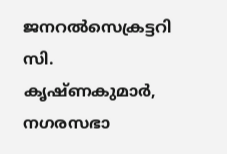ജനറൽസെക്രട്ടറി സി. കൃഷ്ണകുമാർ, നഗരസഭാ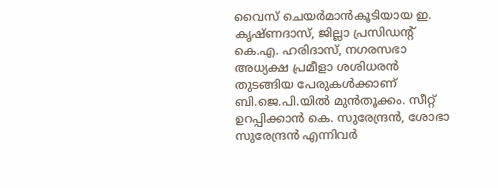വൈസ് ചെയർമാൻകൂടിയായ ഇ. കൃഷ്ണദാസ്, ജില്ലാ പ്രസിഡന്റ് കെ.എ. ഹരിദാസ്, നഗരസഭാ അധ്യക്ഷ പ്രമീളാ ശശിധരൻ തുടങ്ങിയ പേരുകൾക്കാണ് ബി.ജെ.പി.യിൽ മുൻതൂക്കം. സീറ്റ് ഉറപ്പിക്കാൻ കെ. സുരേന്ദ്രൻ, ശോഭാ സുരേന്ദ്രൻ എന്നിവർ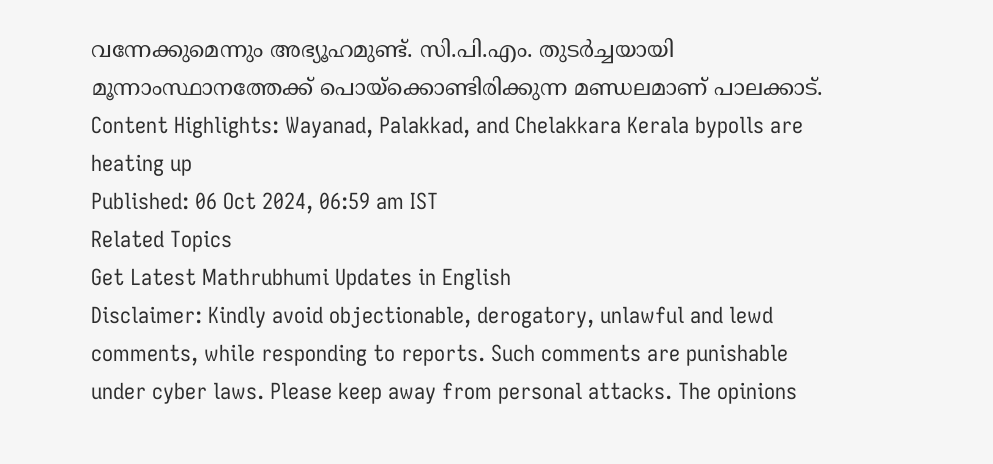വന്നേക്കുമെന്നും അഭ്യൂഹമുണ്ട്. സി.പി.എം. തുടർച്ചയായി മൂന്നാംസ്ഥാനത്തേക്ക് പൊയ്ക്കൊണ്ടിരിക്കുന്ന മണ്ഡലമാണ് പാലക്കാട്.
Content Highlights: Wayanad, Palakkad, and Chelakkara Kerala bypolls are heating up
Published: 06 Oct 2024, 06:59 am IST
Related Topics
Get Latest Mathrubhumi Updates in English
Disclaimer: Kindly avoid objectionable, derogatory, unlawful and lewd comments, while responding to reports. Such comments are punishable under cyber laws. Please keep away from personal attacks. The opinions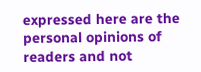expressed here are the personal opinions of readers and not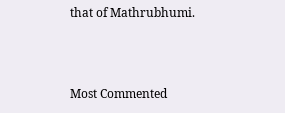that of Mathrubhumi.



Most Commented